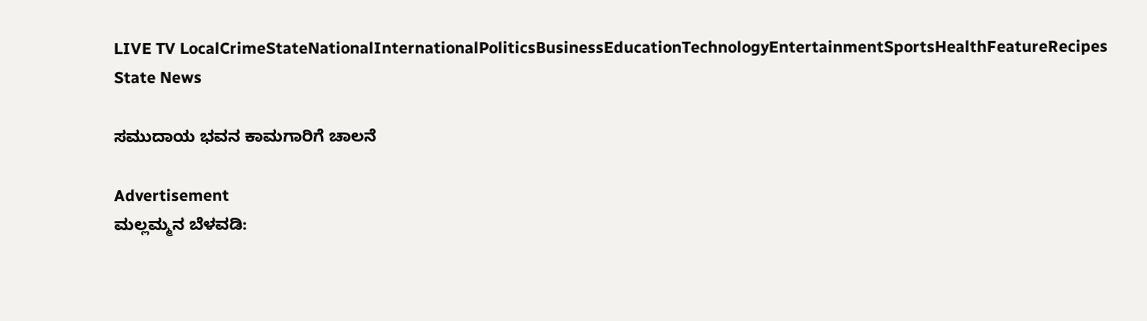LIVE TV LocalCrimeStateNationalInternationalPoliticsBusinessEducationTechnologyEntertainmentSportsHealthFeatureRecipes
State News

ಸಮುದಾಯ ಭವನ ಕಾಮಗಾರಿಗೆ ಚಾಲನೆ

Advertisement
ಮಲ್ಲಮ್ಮನ ಬೆಳವಡಿ: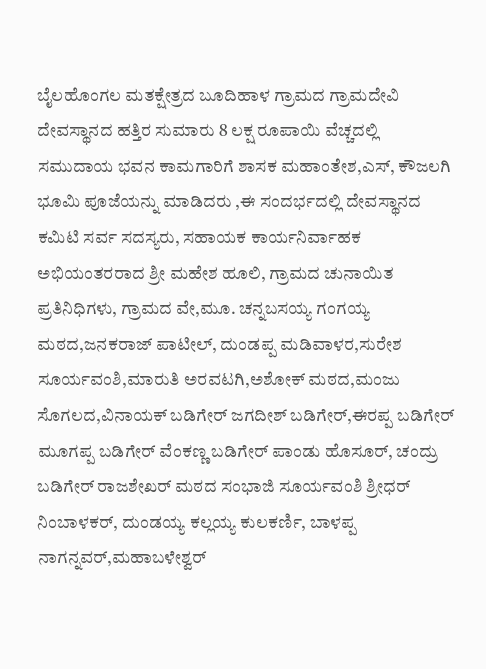ಬೈಲಹೊಂಗಲ ಮತಕ್ಷೇತ್ರದ ಬೂದಿಹಾಳ ಗ್ರಾಮದ ಗ್ರಾಮದೇವಿ ದೇವಸ್ಥಾನದ ಹತ್ತಿರ ಸುಮಾರು 8 ಲಕ್ಷ ರೂಪಾಯಿ ವೆಚ್ಚದಲ್ಲಿ ಸಮುದಾಯ ಭವನ ಕಾಮಗಾರಿಗೆ ಶಾಸಕ ಮಹಾಂತೇಶ,ಎಸ್, ಕೌಜಲಗಿ ಭೂಮಿ ಪೂಜೆಯನ್ನು ಮಾಡಿದರು ,ಈ ಸಂದರ್ಭದಲ್ಲಿ ದೇವಸ್ಥಾನದ ಕಮಿಟಿ ಸರ್ವ ಸದಸ್ಯರು, ಸಹಾಯಕ ಕಾರ್ಯನಿರ್ವಾಹಕ ಅಭಿಯಂತರರಾದ ಶ್ರೀ ಮಹೇಶ ಹೂಲಿ, ಗ್ರಾಮದ ಚುನಾಯಿತ ಪ್ರತಿನಿಧಿಗಳು, ಗ್ರಾಮದ ವೇ,ಮೂ. ಚನ್ನಬಸಯ್ಯ ಗಂಗಯ್ಯ ಮಠದ,ಜನಕರಾಜ್ ಪಾಟೀಲ್, ದುಂಡಪ್ಪ ಮಡಿವಾಳರ,ಸುರೇಶ ಸೂರ್ಯವಂಶಿ,ಮಾರುತಿ ಅರವಟಗಿ,ಅಶೋಕ್ ಮಠದ,ಮಂಜು ಸೊಗಲದ,ವಿನಾಯಕ್ ಬಡಿಗೇರ್ ಜಗದೀಶ್ ಬಡಿಗೇರ್,ಈರಪ್ಪ ಬಡಿಗೇರ್ ಮೂಗಪ್ಪ ಬಡಿಗೇರ್ ವೆಂಕಣ್ಣ ಬಡಿಗೇರ್ ಪಾಂಡು ಹೊಸೂರ್, ಚಂದ್ರು ಬಡಿಗೇರ್ ರಾಜಶೇಖರ್ ಮಠದ ಸಂಭಾಜಿ ಸೂರ್ಯವಂಶಿ ಶ್ರೀಧರ್ ನಿಂಬಾಳಕರ್, ದುಂಡಯ್ಯ ಕಲ್ಲಯ್ಯ ಕುಲಕರ್ಣಿ, ಬಾಳಪ್ಪ ನಾಗನ್ನವರ್,ಮಹಾಬಳೇಶ್ವರ್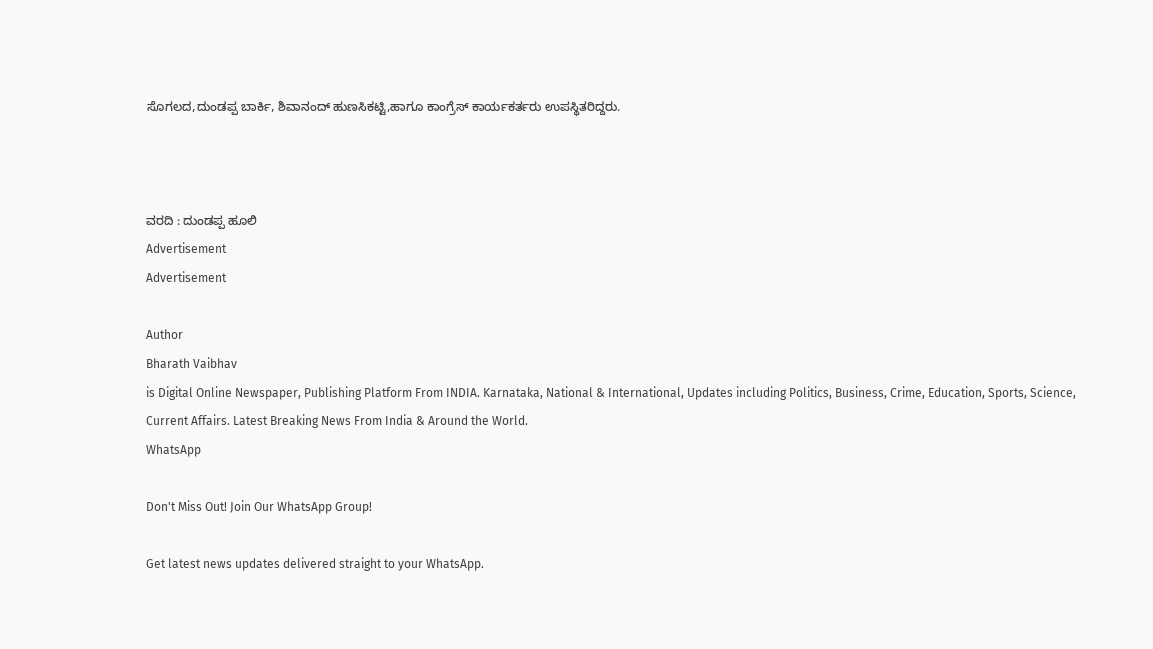ಸೊಗಲದ,ದುಂಡಪ್ಪ ಬಾರ್ಕಿ, ಶಿವಾನಂದ್ ಹುಣಸಿಕಟ್ಟಿ,ಹಾಗೂ ಕಾಂಗ್ರೆಸ್ ಕಾರ್ಯಕರ್ತರು ಉಪಸ್ಥಿತರಿದ್ದರು.



ವರದಿ : ದುಂಡಪ್ಪ ಹೂಲಿ
Advertisement
Advertisement

Author
Bharath Vaibhav
is Digital Online Newspaper, Publishing Platform From INDIA. Karnataka, National & International, Updates including Politics, Business, Crime, Education, Sports, Science, Current Affairs. Latest Breaking News From India & Around the World.
WhatsApp

Don't Miss Out! Join Our WhatsApp Group!

Get latest news updates delivered straight to your WhatsApp.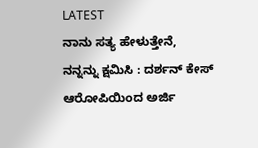LATEST
ನಾನು ಸತ್ಯ ಹೇಳುತ್ತೇನೆ, ನನ್ನನ್ನು ಕ್ಷಮಿಸಿ : ದರ್ಶನ್ ಕೇಸ್ ಆರೋಪಿಯಿಂದ ಅರ್ಜಿ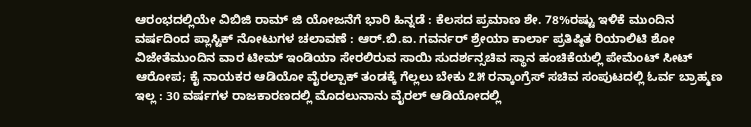ಆರಂಭದಲ್ಲಿಯೇ ವಿಬಿಜಿ ರಾಮ್ ಜಿ ಯೋಜನೆಗೆ ಭಾರಿ ಹಿನ್ನಡೆ : ಕೆಲಸದ ಪ್ರಮಾಣ ಶೇ. 78%ರಷ್ಟು ಇಳಿಕೆ ಮುಂದಿನ ವರ್ಷದಿಂದ ಪ್ಲಾಸ್ಟಿಕ್ ನೋಟುಗಳ ಚಲಾವಣೆ : ಆರ್‌.ಬಿ.ಐ. ಗವರ್ನರ್ ಶ್ರೇಯಾ ಕಾರ್ಲಾ ಪ್ರತಿಷ್ಠಿತ ರಿಯಾಲಿಟಿ ಶೋ ವಿಜೇತೆಮುಂದಿನ ವಾರ ಟೀಮ್ ಇಂಡಿಯಾ ಸೇರಲಿರುವ ಸಾಯಿ ಸುದರ್ಶನ್ಸಚಿವ ಸ್ಥಾನ ಹಂಚಿಕೆಯಲ್ಲಿ ಪೇಮೆಂಟ್ ಸೀಟ್ ಆರೋಪ; ಕೈ ನಾಯಕರ ಆಡಿಯೋ ವೈರಲ್ಪಾಕ್ ತಂಡಕ್ಕೆ ಗೆಲ್ಲಲು ಬೇಕು ೭೫ ರನ್ಕಾಂಗ್ರೆಸ್ ಸಚಿವ ಸಂಪುಟದಲ್ಲಿ ಓರ್ವ ಬ್ರಾಹ್ಮಣ ಇಲ್ಲ : 30 ವರ್ಷಗಳ ರಾಜಕಾರಣದಲ್ಲಿ ಮೊದಲುನಾನು ವೈರಲ್ ಆಡಿಯೋದಲ್ಲಿ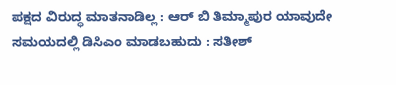ಪಕ್ಷದ ವಿರುದ್ಧ ಮಾತನಾಡಿಲ್ಲ : ಆರ್ ಬಿ ತಿಮ್ಮಾಪುರ ಯಾವುದೇ ಸಮಯದಲ್ಲಿ ಡಿಸಿಎಂ ಮಾಡಬಹುದು : ಸತೀಶ್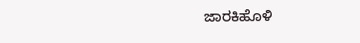ಜಾರಕಿಹೊಳಿ